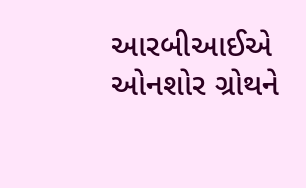આરબીઆઈએ ઓનશોર ગ્રોથને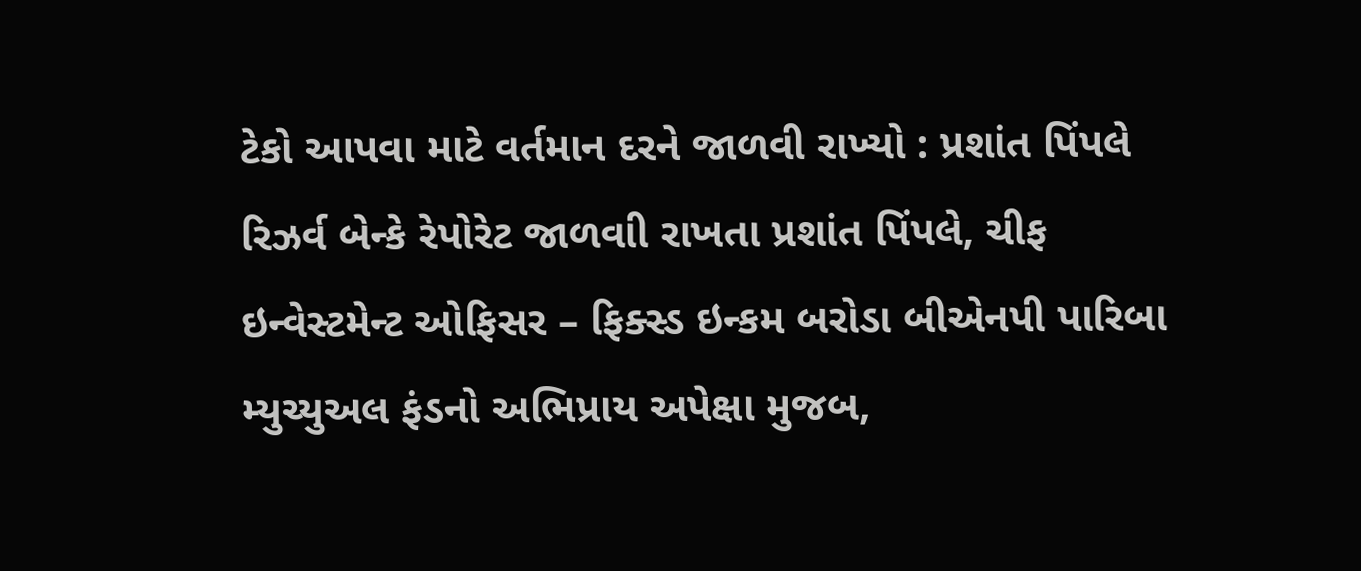ટેકો આપવા માટે વર્તમાન દરને જાળવી રાખ્યો : પ્રશાંત પિંપલે
રિઝર્વ બેન્કે રેપોરેટ જાળવાી રાખતા પ્રશાંત પિંપલે, ચીફ ઇન્વેસ્ટમેન્ટ ઓફિસર – ફિક્સ્ડ ઇન્કમ બરોડા બીએનપી પારિબા મ્યુચ્યુઅલ ફંડનો અભિપ્રાય અપેક્ષા મુજબ,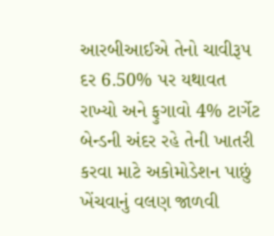આરબીઆઈએ તેનો ચાવીરૂપ દર 6.50% પર યથાવત રાખ્યો અને ફુગાવો 4% ટાર્ગેટ બેન્ડની અંદર રહે તેની ખાતરી કરવા માટે અકોમોડેશન પાછું ખેંચવાનું વલણ જાળવી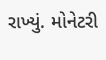રાખ્યું. મોનેટરી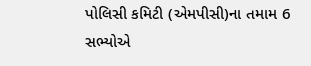પોલિસી કમિટી (એમપીસી)ના તમામ 6 સભ્યોએ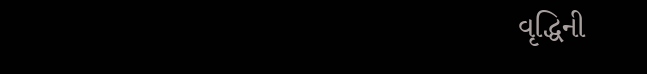વૃદ્ધિની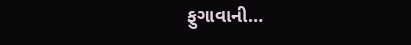ફુગાવાની…